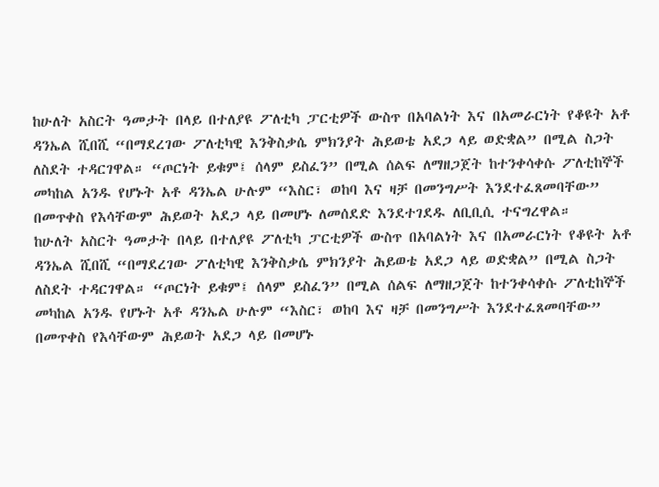ከሁለት አስርት ዓመታት በላይ በተለያዩ ፖለቲካ ፓርቲዎች ውስጥ በአባልነት እና በአመራርነት የቆዩት አቶ ዳንኤል ሺበሺ “በማደረገው ፖለቲካዊ እንቅስቃሴ ምክንያት ሕይወቴ አደጋ ላይ ወድቋል” በሚል ስጋት ለስደት ተዳርገዋል። “ጦርነት ይቁም፤ ሰላም ይስፈን” በሚል ሰልፍ ለማዘጋጀት ከተንቀሳቀሱ ፖለቲከኞች መካከል አንዱ የሆኑት አቶ ዳንኤል ሁሉም “እስር፣ ወከባ እና ዛቻ በመንግሥት እንደተፈጸመባቸው” በመጥቀስ የእሳቸውም ሕይወት አደጋ ላይ በመሆኑ ለመሰደድ እንደተገደዱ ለቢቢሲ ተናግረዋል።
ከሁለት አስርት ዓመታት በላይ በተለያዩ ፖለቲካ ፓርቲዎች ውስጥ በአባልነት እና በአመራርነት የቆዩት አቶ ዳንኤል ሺበሺ “በማደረገው ፖለቲካዊ እንቅስቃሴ ምክንያት ሕይወቴ አደጋ ላይ ወድቋል” በሚል ስጋት ለስደት ተዳርገዋል። “ጦርነት ይቁም፤ ሰላም ይስፈን” በሚል ሰልፍ ለማዘጋጀት ከተንቀሳቀሱ ፖለቲከኞች መካከል አንዱ የሆኑት አቶ ዳንኤል ሁሉም “እስር፣ ወከባ እና ዛቻ በመንግሥት እንደተፈጸመባቸው” በመጥቀስ የእሳቸውም ሕይወት አደጋ ላይ በመሆኑ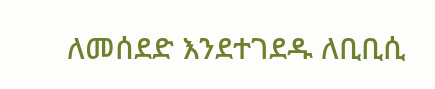ለመሰደድ እንደተገደዱ ለቢቢሲ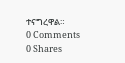ተናግረዋል።
0 Comments
0 Shares